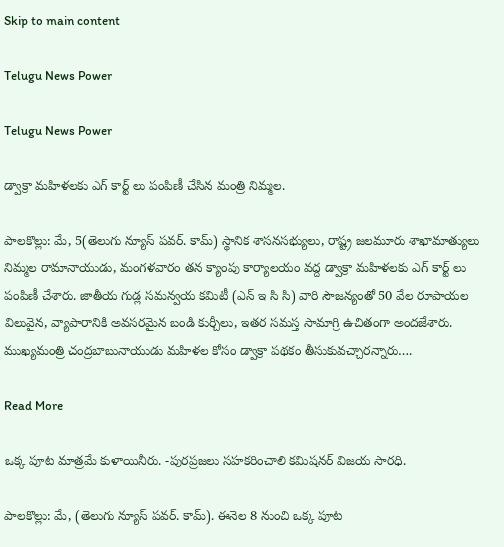Skip to main content

Telugu News Power

Telugu News Power

డ్వాక్రా మహిళలకు ఎగ్ కార్ట్ లు పంపిణీ చేసిన మంత్రి నిమ్మల.

పాలకొల్లు: మే, 5(తెలుగు న్యూస్ పవర్. కామ్) స్థానిక శాసనసభ్యులు, రాష్ట్ర జలమూరు శాఖామాత్యులు నిమ్మల రామానాయుడు, మంగళవారం తన క్యాంపు కార్యాలయం వద్ద డ్వాక్రా మహిళలకు ఎగ్ కార్ట్ లు పంపిణీ చేశారు. జాతీయ గుడ్ల సమన్వయ కమిటీ (ఎన్ ఇ సి సి) వారి సౌజన్యంతో 50 వేల రూపాయల విలువైన, వ్యాపారానికి అవసరమైన బండి కుర్చీలు, ఇతర సమస్త సామాగ్రి ఉచితంగా అందజేశారు. ముఖ్యమంత్రి చంద్రబాబునాయుడు మహిళల కోసం డ్వాక్రా పథకం తీసుకువచ్చారన్నారు….

Read More

ఒక్క పూట మాత్రమే కుళాయినీరు. -పురప్రజలు సహకరించాలి కమిషనర్ విజయ సారధి.

పాలకొల్లు: మే, (తెలుగు న్యూస్ పవర్. కామ్). ఈనెల 8 నుంచి ఒక్క పూట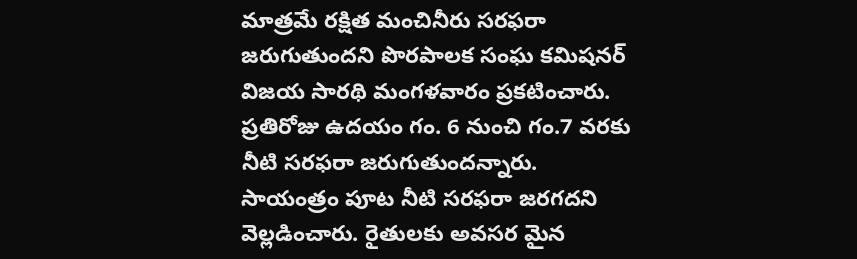మాత్రమే రక్షిత మంచినీరు సరఫరా జరుగుతుందని పొరపాలక సంఘ కమిషనర్ విజయ సారథి మంగళవారం ప్రకటించారు. ప్రతిరోజు ఉదయం గం. 6 నుంచి గం.7 వరకు నీటి సరఫరా జరుగుతుందన్నారు. సాయంత్రం పూట నీటి సరఫరా జరగదని వెల్లడించారు. రైతులకు అవసర మైన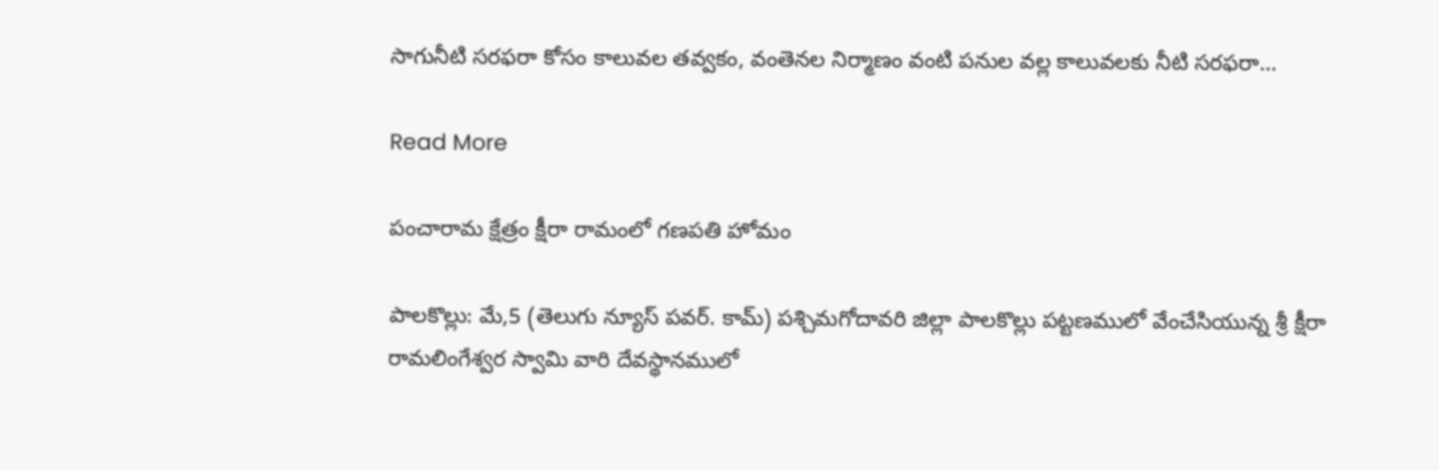సాగునీటి సరఫరా కోసం కాలువల తవ్వకం, వంతెనల నిర్మాణం వంటి పనుల వల్ల కాలువలకు నీటి సరఫరా…

Read More

పంచారామ క్షేత్రం క్షీరా రామంలో గణపతి హోమం

పాలకొల్లు: మే,5 (తెలుగు న్యూస్ పవర్. కామ్) పశ్చిమగోదావరి జిల్లా పాలకొల్లు పట్టణములో వేంచేసియున్న శ్రీ క్షీరా రామలింగేశ్వర స్వామి వారి దేవస్థానములో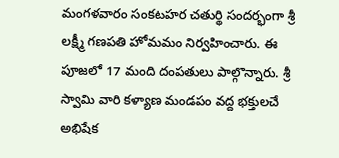మంగళవారం సంకటహర చతుర్థి సందర్భంగా శ్రీ లక్ష్మీ గణపతి హోమమం నిర్వహించారు. ఈ పూజలో 17 మంది దంపతులు పాల్గొన్నారు. శ్రీ స్వామి వారి కళ్యాణ మండపం వద్ద భక్తులచే అభిషేక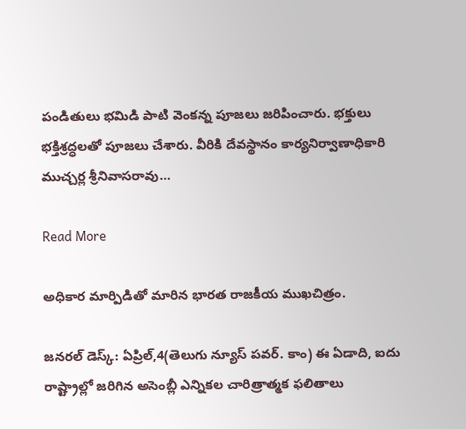పండితులు భమిడి పాటి వెంకన్న పూజలు జరిపించారు. భక్తులు భక్తిశ్రద్ధలతో పూజలు చేశారు. వీరికి దేవస్థానం కార్యనిర్వాణాధికారి ముచ్చర్ల శ్రీనివాసరావు…

Read More

అధికార మార్పిడితో మారిన భారత రాజకీయ ముఖచిత్రం.

జనరల్ డెస్క్: ఏప్రిల్,4(తెలుగు న్యూస్ పవర్. కాం) ఈ ఏడాది, ఐదు రాష్ట్రాల్లో జరిగిన అసెంబ్లీ ఎన్నికల చారిత్రాత్మక ఫలితాలు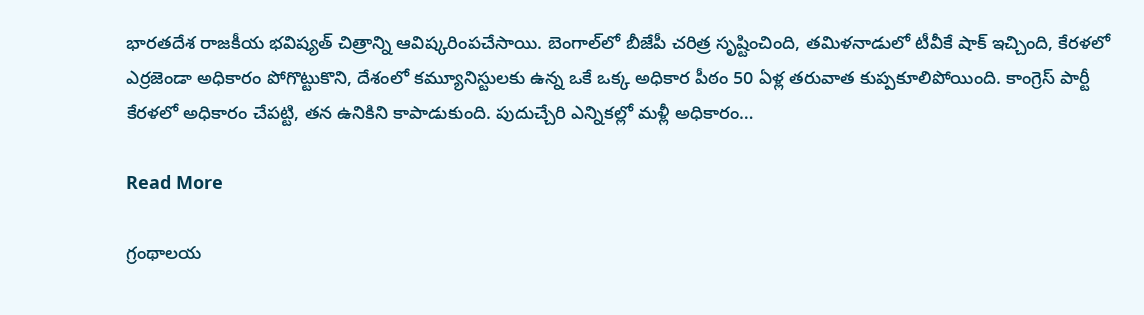భారతదేశ రాజకీయ భవిష్యత్ చిత్రాన్ని ఆవిష్కరింపచేసాయి. బెంగాల్‌లో బీజేపీ చరిత్ర సృష్టించింది, తమిళనాడులో టీవీకే షాక్ ఇచ్చింది, కేరళలో ఎర్రజెండా అధికారం పోగొట్టుకొని, దేశంలో కమ్యూనిస్టులకు ఉన్న ఒకే ఒక్క అధికార పీఠం 50 ఏళ్ల తరువాత కుప్పకూలిపోయింది. కాంగ్రెస్ పార్టీ కేరళలో అధికారం చేపట్టి, తన ఉనికిని కాపాడుకుంది. పుదుచ్చేరి ఎన్నికల్లో మళ్లీ అధికారం…

Read More

గ్రంథాలయ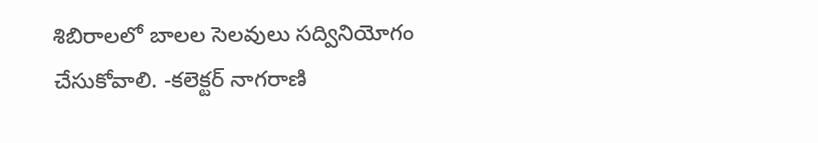శిబిరాలలో బాలల సెలవులు సద్వినియోగం చేసుకోవాలి. -కలెక్టర్ నాగరాణి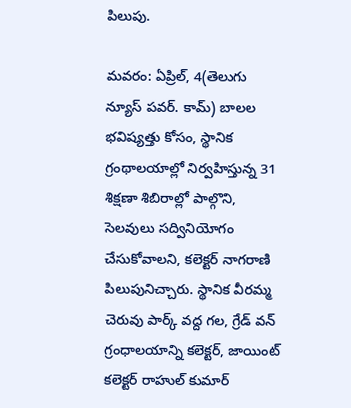పిలుపు.

మవరం: ఏప్రిల్, 4(తెలుగు న్యూస్ పవర్. కామ్) బాలల భవిష్యత్తు కోసం, స్థానిక గ్రంథాలయాల్లో నిర్వహిస్తున్న 31 శిక్షణా శిబిరాల్లో పాల్గొని, సెలవులు సద్వినియోగం చేసుకోవాలని, కలెక్టర్ నాగరాణి పిలుపునిచ్చారు. స్థానిక వీరమ్మ చెరువు పార్క్ వద్ద గల, గ్రేడ్ వన్ గ్రంధాలయాన్ని కలెక్టర్, జాయింట్ కలెక్టర్ రాహుల్ కుమార్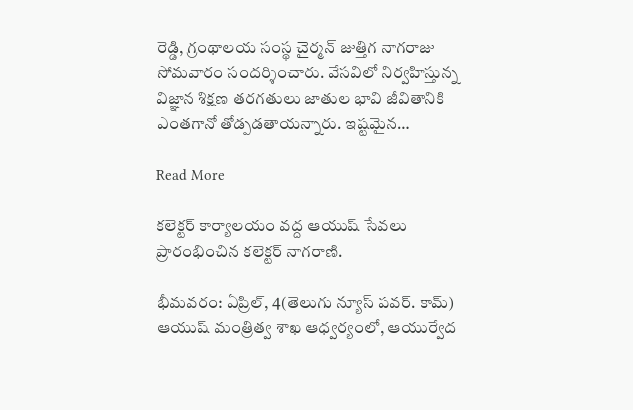రెడ్డి, గ్రంథాలయ సంస్థ చైర్మన్ జుత్తిగ నాగరాజు సోమవారం సందర్శించారు. వేసవిలో నిర్వహిస్తున్న విజ్ఞాన శిక్షణ తరగతులు జాతుల భావి జీవితానికి ఎంతగానో తోడ్పడతాయన్నారు. ఇష్టమైన…

Read More

కలెక్టర్ కార్యాలయం వద్ద ఆయుష్ సేవలు ప్రారంభించిన కలెక్టర్ నాగరాణి.

భీమవరం: ఏప్రిల్, 4(తెలుగు న్యూస్ పవర్. కామ్) ఆయుష్ మంత్రిత్వ శాఖ ఆధ్వర్యంలో, ఆయుర్వేద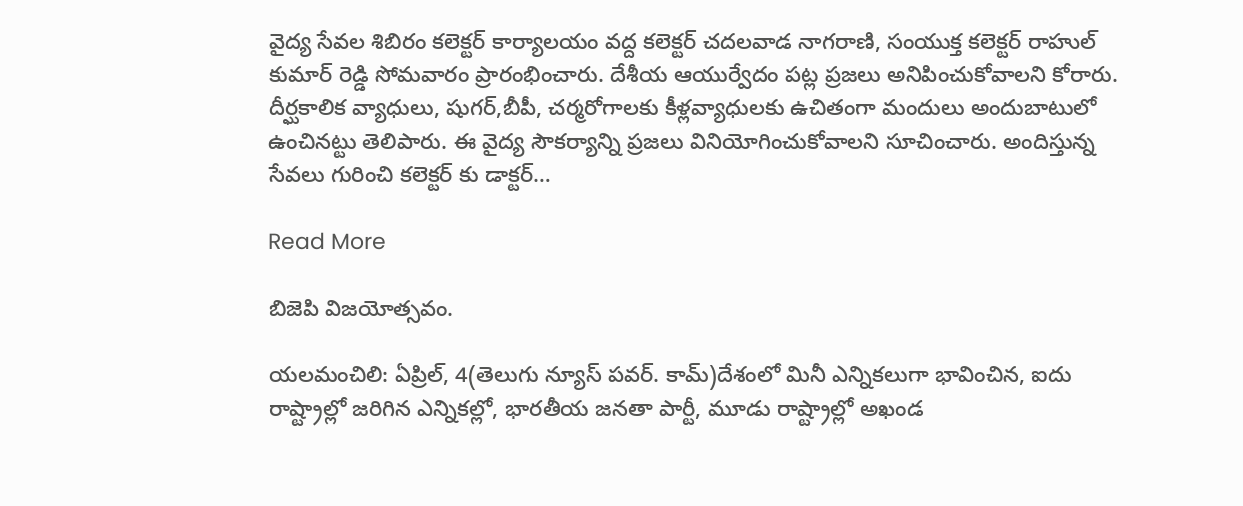వైద్య సేవల శిబిరం కలెక్టర్ కార్యాలయం వద్ద కలెక్టర్ చదలవాడ నాగరాణి, సంయుక్త కలెక్టర్ రాహుల్ కుమార్ రెడ్డి సోమవారం ప్రారంభించారు. దేశీయ ఆయుర్వేదం పట్ల ప్రజలు అనిపించుకోవాలని కోరారు. దీర్ఘకాలిక వ్యాధులు, షుగర్,బీపీ, చర్మరోగాలకు కీళ్లవ్యాధులకు ఉచితంగా మందులు అందుబాటులో ఉంచినట్టు తెలిపారు. ఈ వైద్య సౌకర్యాన్ని ప్రజలు వినియోగించుకోవాలని సూచించారు. అందిస్తున్న సేవలు గురించి కలెక్టర్ కు డాక్టర్…

Read More

బిజెపి విజయోత్సవం.

యలమంచిలి: ఏప్రిల్, 4(తెలుగు న్యూస్ పవర్. కామ్)దేశంలో మినీ ఎన్నికలుగా భావించిన, ఐదు రాష్ట్రాల్లో జరిగిన ఎన్నికల్లో, భారతీయ జనతా పార్టీ, మూడు రాష్ట్రాల్లో అఖండ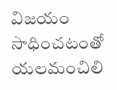విజయం సాధించటంతో యలమంచిలి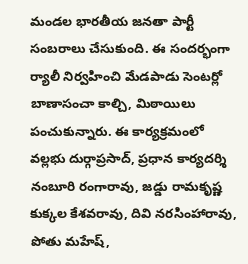మండల భారతీయ జనతా పార్టీ సంబరాలు చేసుకుంది. ఈ సందర్భంగా ర్యాలీ నిర్వహించి మేడపాడు సెంటర్లో బాణాసంచా కాల్చి, మిఠాయిలు పంచుకున్నారు. ఈ కార్యక్రమంలో వల్లభు దుర్గాప్రసాద్, ప్రధాన కార్యదర్శి నంబూరి రంగారావు, జడ్డు రామకృష్ణ కుక్కల కేశవరావు, దివి నరసింహారావు, పోతు మహేష్,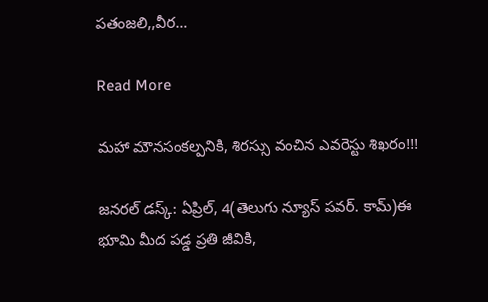పతంజలి,,వీర…

Read More

మహా మౌనసంకల్పనికి, శిరస్సు వంచిన ఎవరెస్టు శిఖరం!!!

జనరల్ డస్క్: ఏప్రిల్, 4(తెలుగు న్యూస్ పవర్. కామ్)ఈ భూమి మీద పడ్డ ప్రతి జీవికి,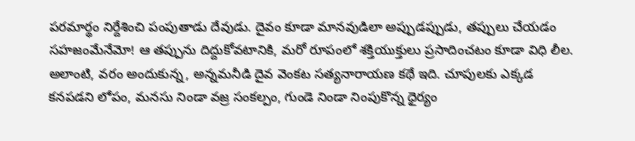పరమార్థం నిర్దేశించి పంపుతాడు దేవుడు. దైవం కూడా మానవుడిలా అప్పుడప్పుడు, తప్పులు చేయడం సహజంమేనేమో! ఆ తప్పును దిద్దుకోవటానికి, మరో రూపంలో శక్తియుక్తులు ప్రసాదించటం కూడా విధి లీల. అలాంటి, వరం అందుకున్న, అన్నమనీడి దైవ వెంకట సత్యనారాయణ కథే ఇది. చూపులకు ఎక్కడ కనపడని లోపం, మనసు నిండా వజ్ర సంకల్పం, గుండె నిండా నింపుకొన్న ధైర్యం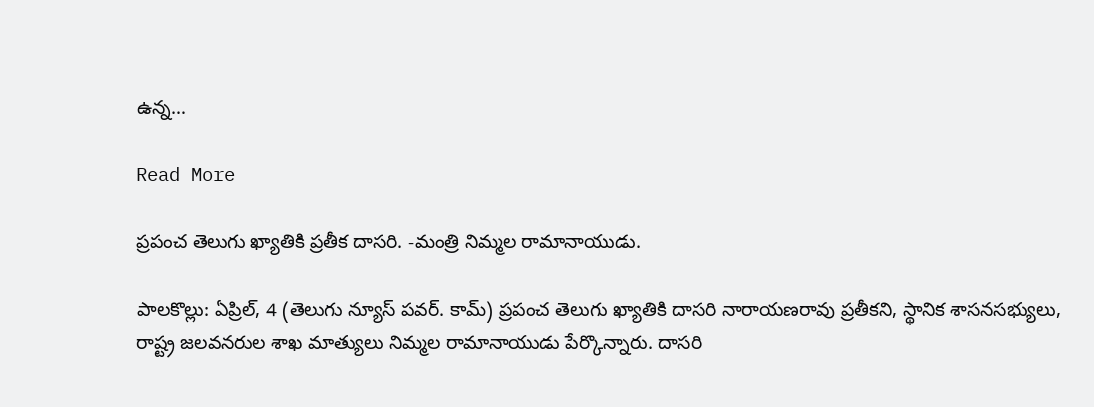ఉన్న…

Read More

ప్రపంచ తెలుగు ఖ్యాతికి ప్రతీక దాసరి. -మంత్రి నిమ్మల రామానాయుడు.

పాలకొల్లు: ఏప్రిల్, 4 (తెలుగు న్యూస్ పవర్. కామ్) ప్రపంచ తెలుగు ఖ్యాతికి దాసరి నారాయణరావు ప్రతీకని, స్థానిక శాసనసభ్యులు, రాష్ట్ర జలవనరుల శాఖ మాత్యులు నిమ్మల రామానాయుడు పేర్కొన్నారు. దాసరి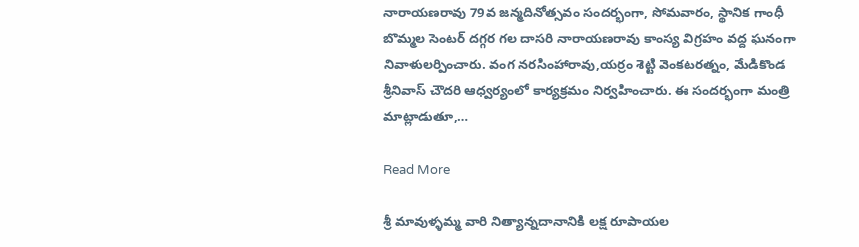నారాయణరావు 79వ జన్మదినోత్సవం సందర్భంగా, సోమవారం, స్థానిక గాంధీ బొమ్మల సెంటర్ దగ్గర గల దాసరి నారాయణరావు కాంస్య విగ్రహం వద్ద ఘనంగా నివాళులర్పించారు. వంగ నరసింహారావు,యర్రం శెట్టి వెంకటరత్నం, మేడికొండ శ్రీనివాస్ చౌదరి ఆధ్వర్యంలో కార్యక్రమం నిర్వహించారు. ఈ సందర్భంగా మంత్రి మాట్లాడుతూ,…

Read More

శ్రీ మావుళ్ళమ్మ వారి నిత్యాన్నదానానికి లక్ష రూపాయల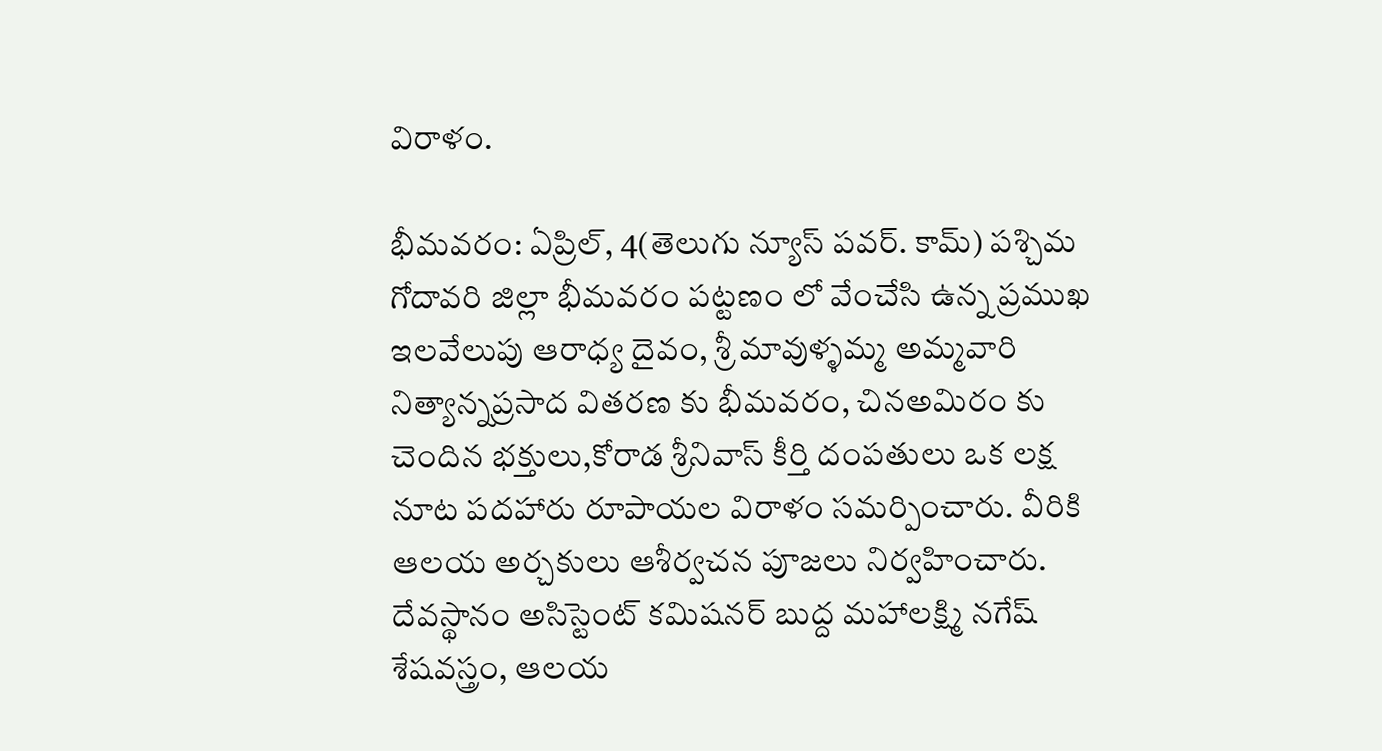విరాళం.

భీమవరం: ఏప్రిల్, 4(తెలుగు న్యూస్ పవర్. కామ్) పశ్చిమ గోదావరి జిల్లా భీమవరం పట్టణం లో వేంచేసి ఉన్న ప్రముఖ ఇలవేలుపు ఆరాధ్య దైవం, శ్రీ మావుళ్ళమ్మ అమ్మవారి నిత్యాన్నప్రసాద వితరణ కు భీమవరం, చినఅమిరం కు చెందిన భక్తులు,కోరాడ శ్రీనివాస్ కీర్తి దంపతులు ఒక లక్ష నూట పదహారు రూపాయల విరాళం సమర్పించారు. వీరికి ఆలయ అర్చకులు ఆశీర్వచన పూజలు నిర్వహించారు. దేవస్థానం అసిస్టెంట్ కమిషనర్ బుద్ద మహాలక్ష్మి నగేష్ శేషవస్త్రం, ఆలయ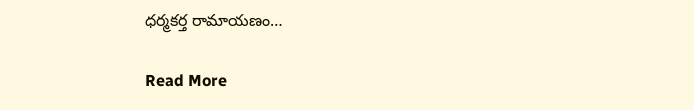ధర్మకర్త రామాయణం…

Read More